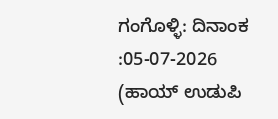ಗಂಗೊಳ್ಳಿ: ದಿನಾಂಕ :05-07-2026 (ಹಾಯ್ ಉಡುಪಿ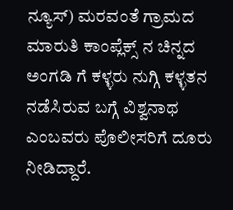ನ್ಯೂಸ್) ಮರವಂತೆ ಗ್ರಾಮದ ಮಾರುತಿ ಕಾಂಪ್ಲೆಕ್ಸ್ ನ ಚಿನ್ನದ ಅಂಗಡಿ ಗೆ ಕಳ್ಳರು ನುಗ್ಗಿ ಕಳ್ಳತನ ನಡೆಸಿರುವ ಬಗ್ಗೆ ವಿಶ್ವನಾಥ ಎಂಬವರು ಪೊಲೀಸರಿಗೆ ದೂರು ನೀಡಿದ್ದಾರೆ.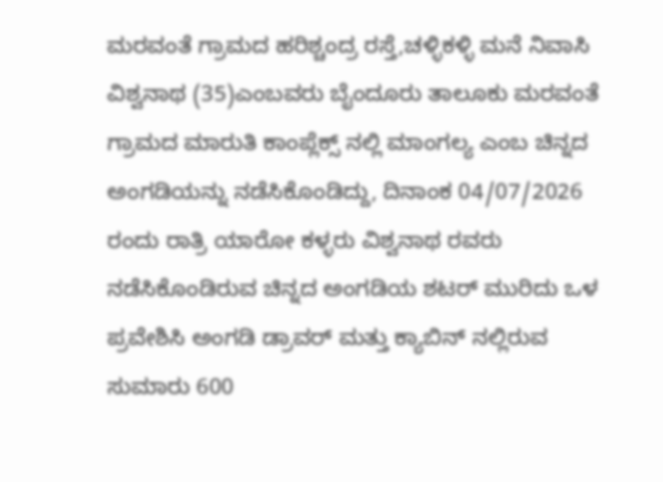ಮರವಂತೆ ಗ್ರಾಮದ ಹರಿಶ್ಚಂದ್ರ ರಸ್ತೆ,ಚಳ್ಳಿಕಳ್ಳಿ ಮನೆ ನಿವಾಸಿ ವಿಶ್ವನಾಥ (35)ಎಂಬವರು ಬೈಂದೂರು ತಾಲೂಕು ಮರವಂತೆ ಗ್ರಾಮದ ಮಾರುತಿ ಕಾಂಪ್ಲೆಕ್ಸ್ ನಲ್ಲಿ ಮಾಂಗಲ್ಯ ಎಂಬ ಚಿನ್ನದ ಅಂಗಡಿಯನ್ನು ನಡೆಸಿಕೊಂಡಿದ್ದು, ದಿನಾಂಕ 04/07/2026 ರಂದು ರಾತ್ರಿ ಯಾರೋ ಕಳ್ಳರು ವಿಶ್ವನಾಥ ರವರು ನಡೆಸಿಕೊಂಡಿರುವ ಚಿನ್ನದ ಅಂಗಡಿಯ ಶಟರ್ ಮುರಿದು ಒಳ ಪ್ರವೇಶಿಸಿ ಅಂಗಡಿ ಡ್ರಾವರ್ ಮತ್ತು ಕ್ಯಾಬಿನ್ ನಲ್ಲಿರುವ ಸುಮಾರು 600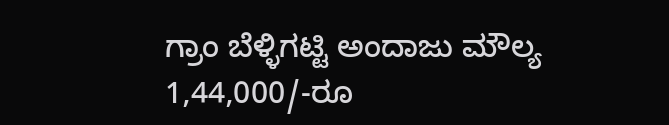ಗ್ರಾಂ ಬೆಳ್ಳಿಗಟ್ಟಿ ಅಂದಾಜು ಮೌಲ್ಯ 1,44,000/-ರೂ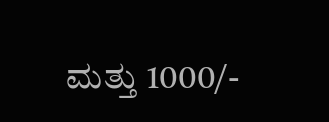ಮತ್ತು 1000/-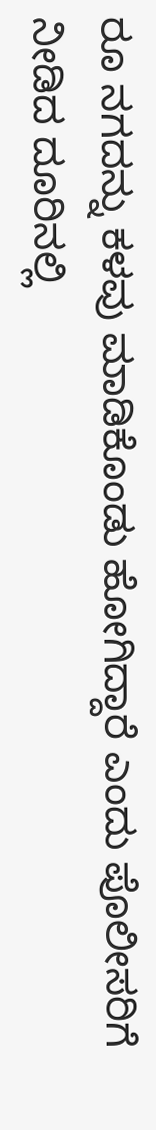ರೂ ನಗದನ್ನು ಕಳವು ಮಾಡಿಕೊಂಡು ಹೋಗಿದ್ದಾರೆ ಎಂದು ಪೊಲೀಸರಿಗೆ ನೀಡಿದ ದೂರಿನಲ್ಲಿ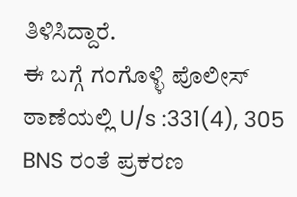ತಿಳಿಸಿದ್ದಾರೆ.
ಈ ಬಗ್ಗೆ ಗಂಗೊಳ್ಳಿ ಪೊಲೀಸ್ ಠಾಣೆಯಲ್ಲಿ U/s :331(4), 305 BNS ರಂತೆ ಪ್ರಕರಣ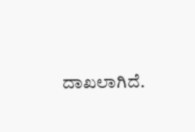ದಾಖಲಾಗಿದೆ.